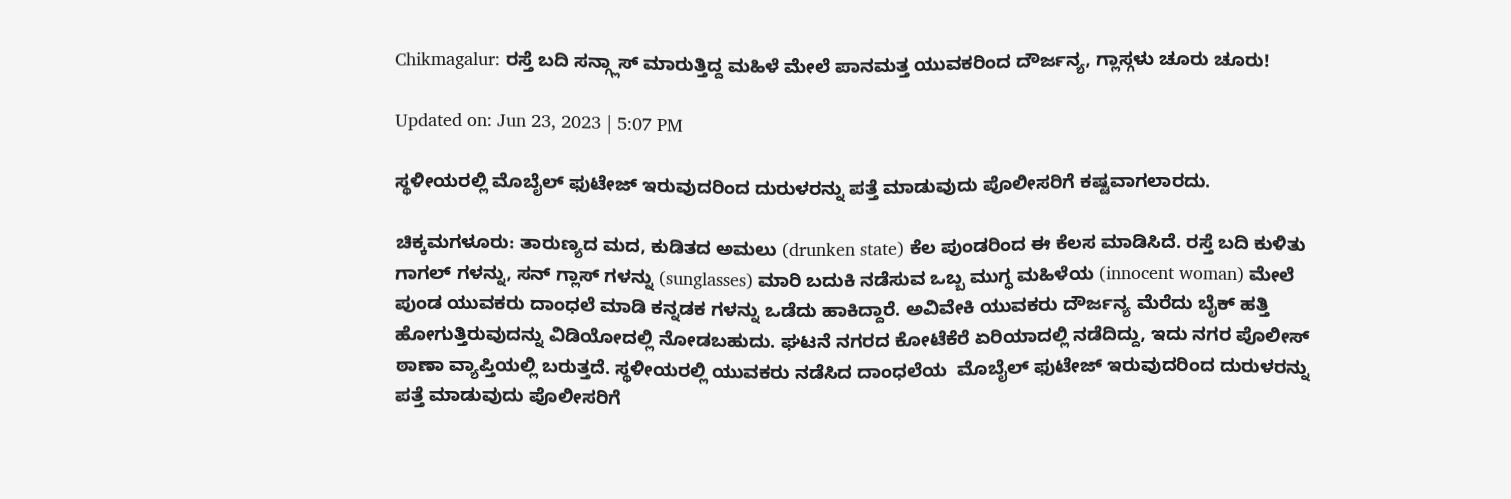Chikmagalur: ರಸ್ತೆ ಬದಿ ಸನ್ಗ್ಲಾಸ್ ಮಾರುತ್ತಿದ್ದ ಮಹಿಳೆ ಮೇಲೆ ಪಾನಮತ್ತ ಯುವಕರಿಂದ ದೌರ್ಜನ್ಯ, ಗ್ಲಾಸ್ಗಳು ಚೂರು ಚೂರು!

Updated on: Jun 23, 2023 | 5:07 PM

ಸ್ಥಳೀಯರಲ್ಲಿ ಮೊಬೈಲ್ ಫುಟೇಜ್ ಇರುವುದರಿಂದ ದುರುಳರನ್ನು ಪತ್ತೆ ಮಾಡುವುದು ಪೊಲೀಸರಿಗೆ ಕಷ್ಟವಾಗಲಾರದು.

ಚಿಕ್ಕಮಗಳೂರು: ತಾರುಣ್ಯದ ಮದ, ಕುಡಿತದ ಅಮಲು (drunken state) ಕೆಲ ಪುಂಡರಿಂದ ಈ ಕೆಲಸ ಮಾಡಿಸಿದೆ. ರಸ್ತೆ ಬದಿ ಕುಳಿತು ಗಾಗಲ್ ಗಳನ್ನು, ಸನ್ ಗ್ಲಾಸ್ ಗಳನ್ನು (sunglasses) ಮಾರಿ ಬದುಕಿ ನಡೆಸುವ ಒಬ್ಬ ಮುಗ್ಧ ಮಹಿಳೆಯ (innocent woman) ಮೇಲೆ ಪುಂಡ ಯುವಕರು ದಾಂಧಲೆ ಮಾಡಿ ಕನ್ನಡಕ ಗಳನ್ನು ಒಡೆದು ಹಾಕಿದ್ದಾರೆ. ಅವಿವೇಕಿ ಯುವಕರು ದೌರ್ಜನ್ಯ ಮೆರೆದು ಬೈಕ್ ಹತ್ತಿ ಹೋಗುತ್ತಿರುವುದನ್ನು ವಿಡಿಯೋದಲ್ಲಿ ನೋಡಬಹುದು. ಘಟನೆ ನಗರದ ಕೋಟೆಕೆರೆ ಏರಿಯಾದಲ್ಲಿ ನಡೆದಿದ್ದು, ಇದು ನಗರ ಪೊಲೀಸ್ ಠಾಣಾ ವ್ಯಾಪ್ತಿಯಲ್ಲಿ ಬರುತ್ತದೆ. ಸ್ಥಳೀಯರಲ್ಲಿ ಯುವಕರು ನಡೆಸಿದ ದಾಂಧಲೆಯ  ಮೊಬೈಲ್ ಫುಟೇಜ್ ಇರುವುದರಿಂದ ದುರುಳರನ್ನು ಪತ್ತೆ ಮಾಡುವುದು ಪೊಲೀಸರಿಗೆ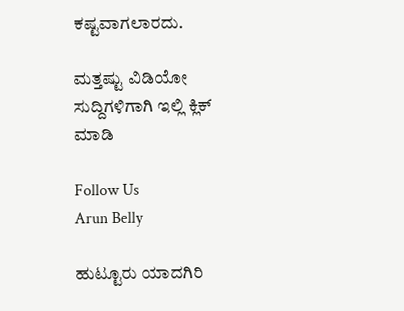ಕಷ್ಟವಾಗಲಾರದು.

ಮತ್ತಷ್ಟು ವಿಡಿಯೋ ಸುದ್ದಿಗಳಿಗಾಗಿ ಇಲ್ಲಿ ಕ್ಲಿಕ್ ಮಾಡಿ

Follow Us
Arun Belly

ಹುಟ್ಟೂರು ಯಾದಗಿರಿ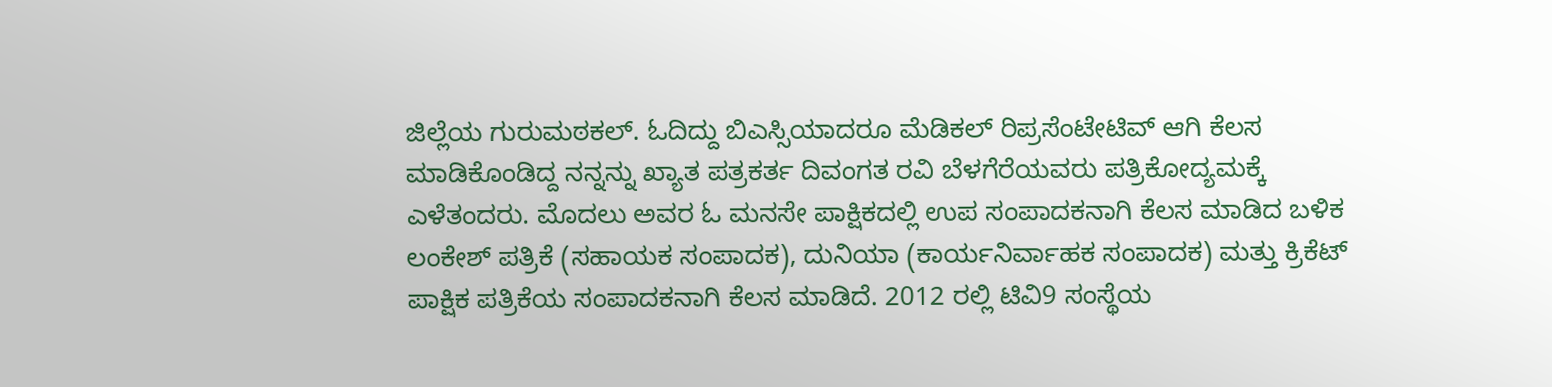ಜಿಲ್ಲೆಯ ಗುರುಮಠಕಲ್. ಓದಿದ್ದು ಬಿಎಸ್ಸಿಯಾದರೂ ಮೆಡಿಕಲ್ ರಿಪ್ರಸೆಂಟೇಟಿವ್ ಆಗಿ ಕೆಲಸ ಮಾಡಿಕೊಂಡಿದ್ದ ನನ್ನನ್ನು ಖ್ಯಾತ ಪತ್ರಕರ್ತ ದಿವಂಗತ ರವಿ ಬೆಳಗೆರೆಯವರು ಪತ್ರಿಕೋದ್ಯಮಕ್ಕೆ ಎಳೆತಂದರು. ಮೊದಲು ಅವರ ಓ ಮನಸೇ ಪಾಕ್ಷಿಕದಲ್ಲಿ ಉಪ ಸಂಪಾದಕನಾಗಿ ಕೆಲಸ ಮಾಡಿದ ಬಳಿಕ ಲಂಕೇಶ್ ಪತ್ರಿಕೆ (ಸಹಾಯಕ ಸಂಪಾದಕ), ದುನಿಯಾ (ಕಾರ್ಯನಿರ್ವಾಹಕ ಸಂಪಾದಕ) ಮತ್ತು ಕ್ರಿಕೆಟ್ ಪಾಕ್ಷಿಕ ಪತ್ರಿಕೆಯ ಸಂಪಾದಕನಾಗಿ ಕೆಲಸ ಮಾಡಿದೆ. 2012 ರಲ್ಲಿ ಟಿವಿ9 ಸಂಸ್ಥೆಯ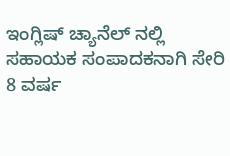ಇಂಗ್ಲಿಷ್ ಚ್ಯಾನೆಲ್ ನಲ್ಲಿ ಸಹಾಯಕ ಸಂಪಾದಕನಾಗಿ ಸೇರಿ 8 ವರ್ಷ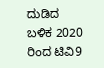ದುಡಿದ ಬಳಿಕ 2020 ರಿಂದ ಟಿವಿ9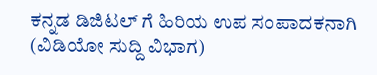ಕನ್ನಡ ಡಿಜಿಟಲ್ ಗೆ ಹಿರಿಯ ಉಪ ಸಂಪಾದಕನಾಗಿ (ವಿಡಿಯೋ ಸುದ್ದಿ ವಿಭಾಗ)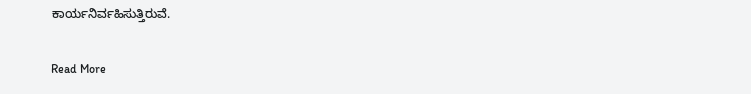ಕಾರ್ಯನಿರ್ವಹಿಸುತ್ತಿರುವೆ.

Read More